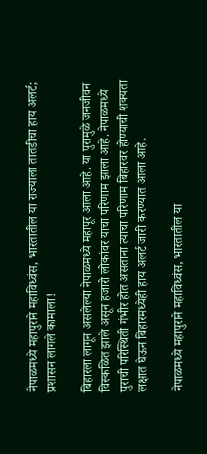नेपाळमध्ये महापुराने महाविध्वंस, भारतातील या राज्याला तातडीचा हाय अलर्ट; प्रशासन लागले कामाला!

बिहारला लागून असलेल्या नेपाळमध्ये महापूर आला आहे. या पुरामुळे जनजीवन विस्कळित झाले असून हजारो लोकांवर याचा परिणाम झाला आहे. नेपाळमध्ये पुराची परिस्थिती गंभीर होत असताना त्याचा परिणाम बिहारवर होण्याची शक्यता लक्षात घेऊन बिहारमध्येही हाय अलर्ट जारी करण्यात आला आहे.

नेपाळमध्ये महापुराने महाविध्वंस, भारतातील या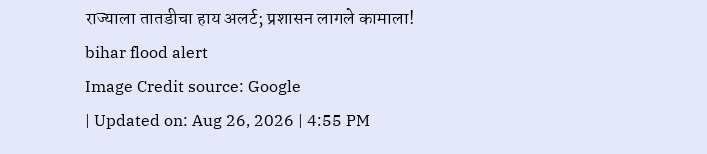राज्याला तातडीचा हाय अलर्ट; प्रशासन लागले कामाला!
bihar flood alert
Image Credit source: Google
| Updated on: Aug 26, 2026 | 4:55 PM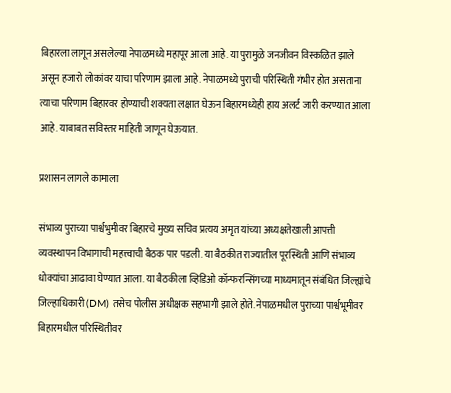बिहारला लागून असलेल्या नेपाळमध्ये महापूर आला आहे. या पुरामुळे जनजीवन विस्कळित झाले असून हजारो लोकांवर याचा परिणाम झाला आहे. नेपाळमध्ये पुराची परिस्थिती गंभीर होत असताना त्याचा परिणाम बिहारवर होण्याची शक्यता लक्षात घेऊन बिहारमध्येही हाय अलर्ट जारी करण्यात आला आहे. याबाबत सविस्तर माहिती जाणून घेऊयात.

प्रशासन लागले कामाला

संभाव्य पुराच्या पार्श्वभुमीवर बिहारचे मुख्य सचिव प्रत्यय अमृत यांच्या अध्यक्षतेखाली आपत्ती व्यवस्थापन विभागाची महत्त्वाची बैठक पार पडली. या बैठकीत राज्यातील पूरस्थिती आणि संभाव्य धोक्यांचा आढावा घेण्यात आला. या बैठकीला व्हिडिओ कॉन्फरन्सिंगच्या माध्यमातून संबंधित जिल्ह्यांचे जिल्हाधिकारी (DM) तसेच पोलीस अधीक्षक सहभागी झाले होते. नेपाळमधील पुराच्या पार्श्वभूमीवर बिहारमधील परिस्थितीवर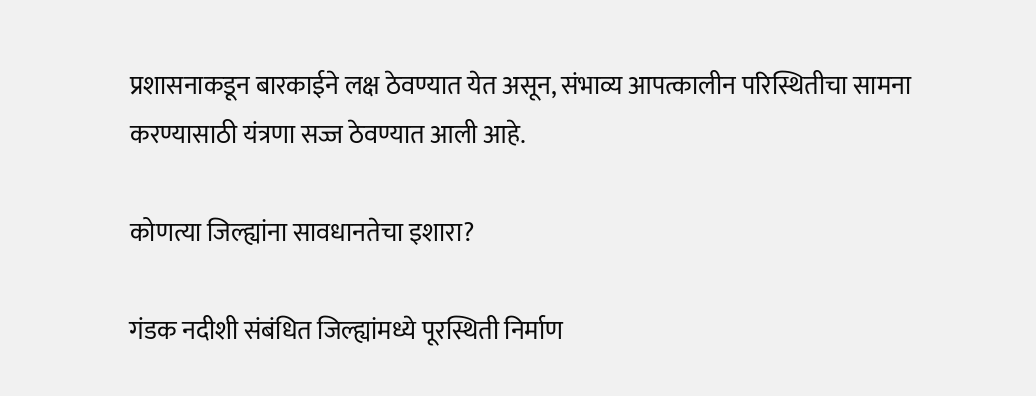प्रशासनाकडून बारकाईने लक्ष ठेवण्यात येत असून, संभाव्य आपत्कालीन परिस्थितीचा सामना करण्यासाठी यंत्रणा सज्ज ठेवण्यात आली आहे.

कोणत्या जिल्ह्यांना सावधानतेचा इशारा?

गंडक नदीशी संबंधित जिल्ह्यांमध्ये पूरस्थिती निर्माण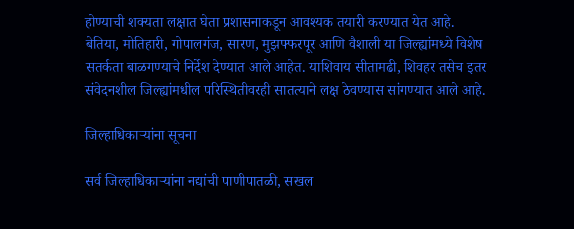होण्याची शक्यता लक्षात घेता प्रशासनाकडून आवश्यक तयारी करण्यात येत आहे. बेतिया, मोतिहारी, गोपालगंज, सारण, मुझफ्फरपूर आणि वैशाली या जिल्ह्यांमध्ये विशेष सतर्कता बाळगण्याचे निर्देश देण्यात आले आहेत. याशिवाय सीतामढी, शिवहर तसेच इतर संवेदनशील जिल्ह्यांमधील परिस्थितीवरही सातत्याने लक्ष ठेवण्यास सांगण्यात आले आहे.

जिल्हाधिकाऱ्यांना सूचना

सर्व जिल्हाधिकाऱ्यांना नद्यांची पाणीपातळी, सखल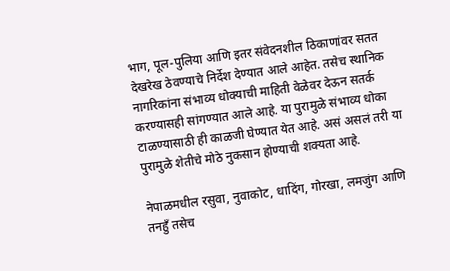भाग, पूल-पुलिया आणि इतर संवेदनशील ठिकाणांवर सतत देखरेख ठेवण्याचे निर्देश देण्यात आले आहेत. तसेच स्थानिक नागरिकांना संभाव्य धोक्याची माहिती वेळेवर देऊन सतर्क करण्यासही सांगण्यात आले आहे. या पुरामुळे संभाव्य धोका टाळण्यासाठी ही काळजी घेण्यात येत आहे. असं असलं तरी या पुरामुळे शेतीचे मोठे नुकसान होण्याची शक्यता आहे.

नेपाळमधील रसुवा, नुवाकोट, धादिंग, गोरखा, लमजुंग आणि तनहुँ तसेच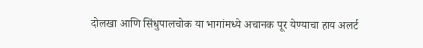दोलखा आणि सिंधुपालचोक या भागांमध्ये अचानक पूर येण्याचा हाय अलर्ट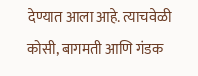देण्यात आला आहे. त्याचवेळी कोसी, बागमती आणि गंडक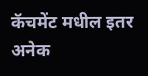कॅचमेंट मधील इतर अनेक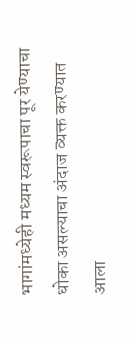भागांमध्येही मध्यम स्वरूपाचा पूर येण्याचा धोका असल्याचा अंदाज व्यक्त करण्यात आला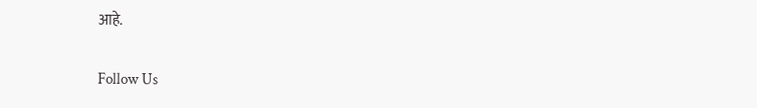आहे.

Follow Us